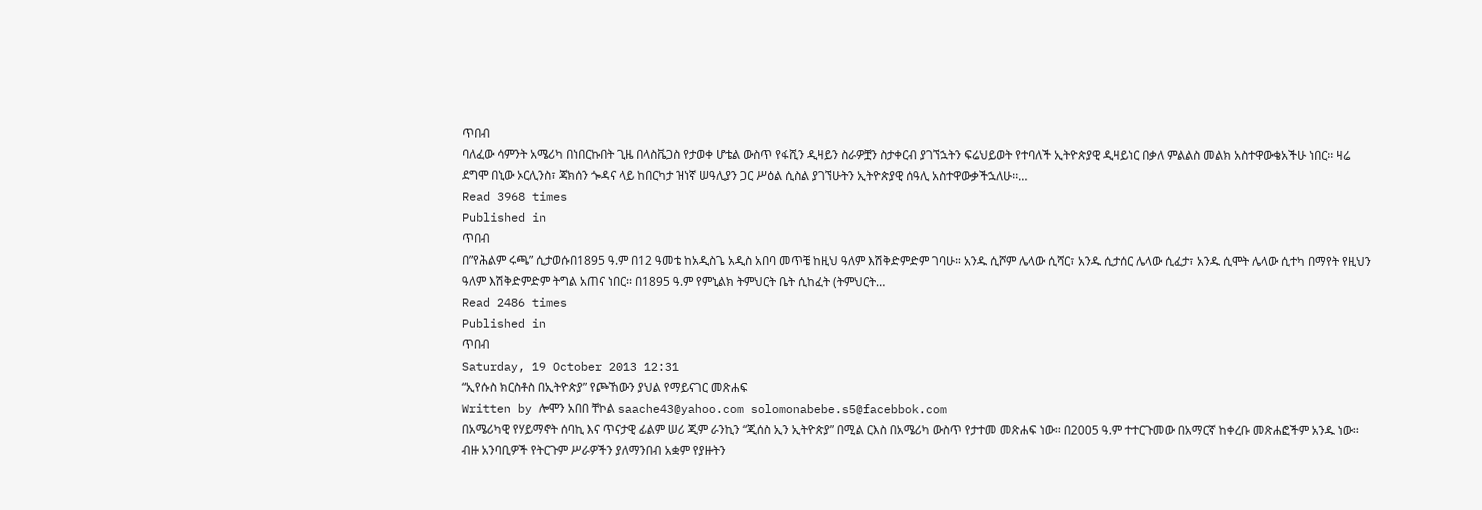ጥበብ
ባለፈው ሳምንት አሜሪካ በነበርኩበት ጊዜ በላስቬጋስ የታወቀ ሆቴል ውስጥ የፋሺን ዲዛይን ስራዎቿን ስታቀርብ ያገኘኋትን ፍሬህይወት የተባለች ኢትዮጵያዊ ዲዛይነር በቃለ ምልልስ መልክ አስተዋውቄአችሁ ነበር፡፡ ዛሬ ደግሞ በኒው ኦርሊንስ፣ ጃክሰን ጐዳና ላይ ከበርካታ ዝነኛ ሠዓሊያን ጋር ሥዕል ሲስል ያገኘሁትን ኢትዮጵያዊ ሰዓሊ አስተዋውቃችኋለሁ፡፡…
Read 3968 times
Published in
ጥበብ
በ”የሕልም ሩጫ” ሲታወሱበ1895 ዓ.ም በ12 ዓመቴ ከአዲስጌ አዲስ አበባ መጥቼ ከዚህ ዓለም እሽቅድምድም ገባሁ። አንዱ ሲሾም ሌላው ሲሻር፣ አንዱ ሲታሰር ሌላው ሲፈታ፣ አንዱ ሲሞት ሌላው ሲተካ በማየት የዚህን ዓለም እሽቅድምድም ትግል አጠና ነበር፡፡ በ1895 ዓ.ም የምኒልክ ትምህርት ቤት ሲከፈት (ትምህርት…
Read 2486 times
Published in
ጥበብ
Saturday, 19 October 2013 12:31
“ኢየሱስ ክርስቶስ በኢትዮጵያ” የጮኸውን ያህል የማይናገር መጽሐፍ
Written by ሎሞን አበበ ቸኮል saache43@yahoo.com solomonabebe.s5@facebbok.com
በአሜሪካዊ የሃይማኖት ሰባኪ እና ጥናታዊ ፊልም ሠሪ ጂም ራንኪን “ጂሰስ ኢን ኢትዮጵያ” በሚል ርእስ በአሜሪካ ውስጥ የታተመ መጽሐፍ ነው፡፡ በ2005 ዓ.ም ተተርጉመው በአማርኛ ከቀረቡ መጽሐፎችም አንዱ ነው፡፡ ብዙ አንባቢዎች የትርጉም ሥራዎችን ያለማንበብ አቋም የያዙትን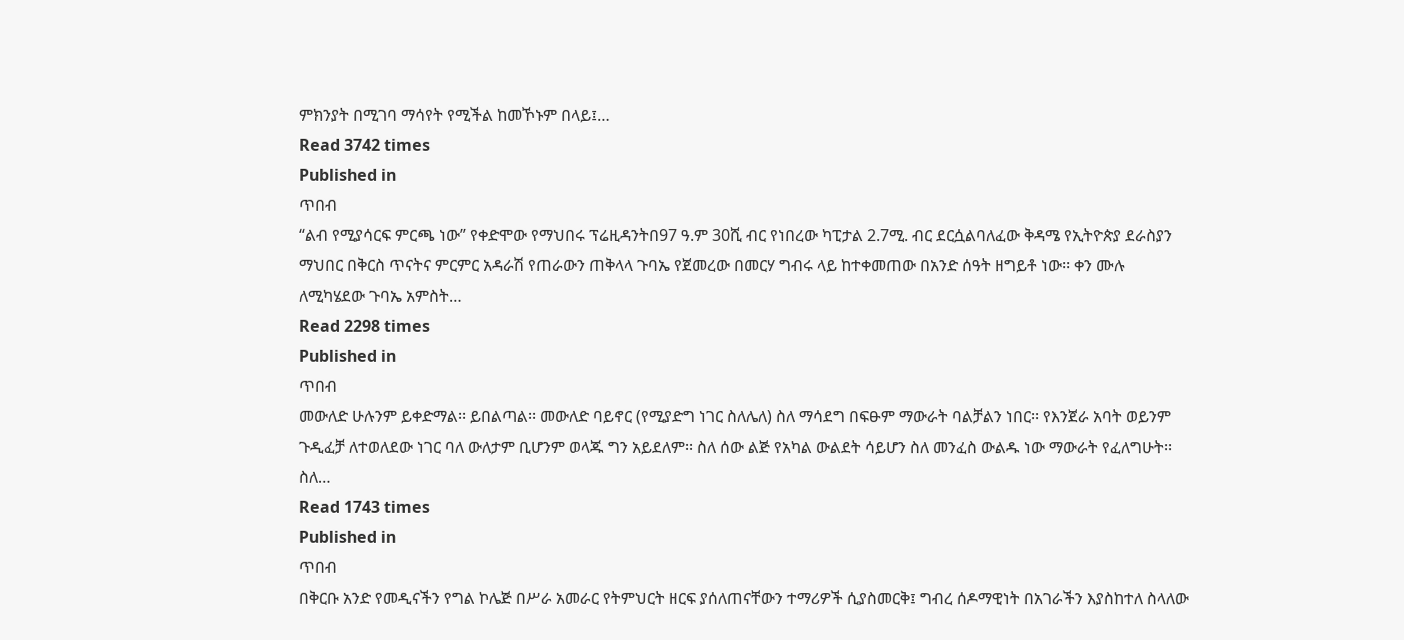ምክንያት በሚገባ ማሳየት የሚችል ከመኾኑም በላይ፤…
Read 3742 times
Published in
ጥበብ
“ልብ የሚያሳርፍ ምርጫ ነው” የቀድሞው የማህበሩ ፕሬዚዳንትበ97 ዓ.ም 30ሺ ብር የነበረው ካፒታል 2.7ሚ. ብር ደርሷልባለፈው ቅዳሜ የኢትዮጵያ ደራስያን ማህበር በቅርስ ጥናትና ምርምር አዳራሽ የጠራውን ጠቅላላ ጉባኤ የጀመረው በመርሃ ግብሩ ላይ ከተቀመጠው በአንድ ሰዓት ዘግይቶ ነው፡፡ ቀን ሙሉ ለሚካሄደው ጉባኤ አምስት…
Read 2298 times
Published in
ጥበብ
መውለድ ሁሉንም ይቀድማል፡፡ ይበልጣል፡፡ መውለድ ባይኖር (የሚያድግ ነገር ስለሌለ) ስለ ማሳደግ በፍፁም ማውራት ባልቻልን ነበር፡፡ የእንጀራ አባት ወይንም ጉዲፈቻ ለተወለደው ነገር ባለ ውለታም ቢሆንም ወላጁ ግን አይደለም፡፡ ስለ ሰው ልጅ የአካል ውልደት ሳይሆን ስለ መንፈስ ውልዱ ነው ማውራት የፈለግሁት፡፡ ስለ…
Read 1743 times
Published in
ጥበብ
በቅርቡ አንድ የመዲናችን የግል ኮሌጅ በሥራ አመራር የትምህርት ዘርፍ ያሰለጠናቸውን ተማሪዎች ሲያስመርቅ፤ ግብረ ሰዶማዊነት በአገራችን እያስከተለ ስላለው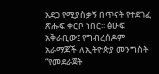አደጋ የሚያስቃኝ በጥናት የተደገፈ ጽሑፍ ቀርቦ ነበር፡፡ ፅሁፍ አቅራቢው፤ የግብረሰዶም አራማጆች ለኢትዮጵያ መንግስት “የመደራጀት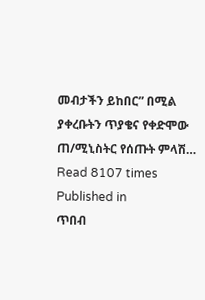መብታችን ይከበር” በሚል ያቀረቡትን ጥያቄና የቀድሞው ጠ/ሚኒስትር የሰጡት ምላሽ…
Read 8107 times
Published in
ጥበብ